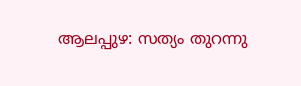ആലപ്പുഴ: സത്യം തുറന്നു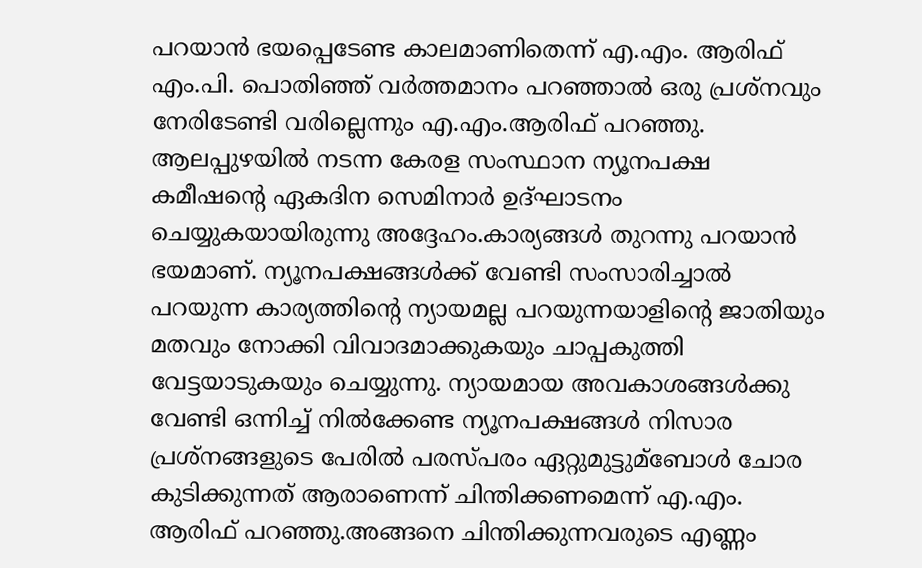പറയാന്‍ ഭയപ്പെടേണ്ട കാലമാണിതെന്ന് എ.എം. ആരിഫ് എം.പി. പൊതിഞ്ഞ് വര്‍ത്തമാനം പറഞ്ഞാല്‍ ഒരു പ്രശ്‌നവും നേരിടേണ്ടി വരില്ലെന്നും എ.എം.ആരിഫ് പറഞ്ഞു. ആലപ്പുഴയില്‍ നടന്ന കേരള സംസ്ഥാന ന്യൂനപക്ഷ കമീഷന്റെ ഏകദിന സെമിനാര്‍ ഉദ്ഘാടനം ചെയ്യുകയായിരുന്നു അദ്ദേഹം.കാര്യങ്ങള്‍ തുറന്നു പറയാന്‍ ഭയമാണ്. ന്യൂനപക്ഷങ്ങള്‍ക്ക് വേണ്ടി സംസാരിച്ചാല്‍ പറയുന്ന കാര്യത്തിന്റെ ന്യായമല്ല പറയുന്നയാളിന്റെ ജാതിയും മതവും നോക്കി വിവാദമാക്കുകയും ചാപ്പകുത്തി വേട്ടയാടുകയും ചെയ്യുന്നു. ന്യായമായ അവകാശങ്ങള്‍ക്കു വേണ്ടി ഒന്നിച്ച് നില്‍ക്കേണ്ട ന്യൂനപക്ഷങ്ങള്‍ നിസാര പ്രശ്‌നങ്ങളുടെ പേരില്‍ പരസ്പരം ഏറ്റുമുട്ടുമ്‌ബോള്‍ ചോര കുടിക്കുന്നത് ആരാണെന്ന് ചിന്തിക്കണമെന്ന് എ.എം. ആരിഫ് പറഞ്ഞു.അങ്ങനെ ചിന്തിക്കുന്നവരുടെ എണ്ണം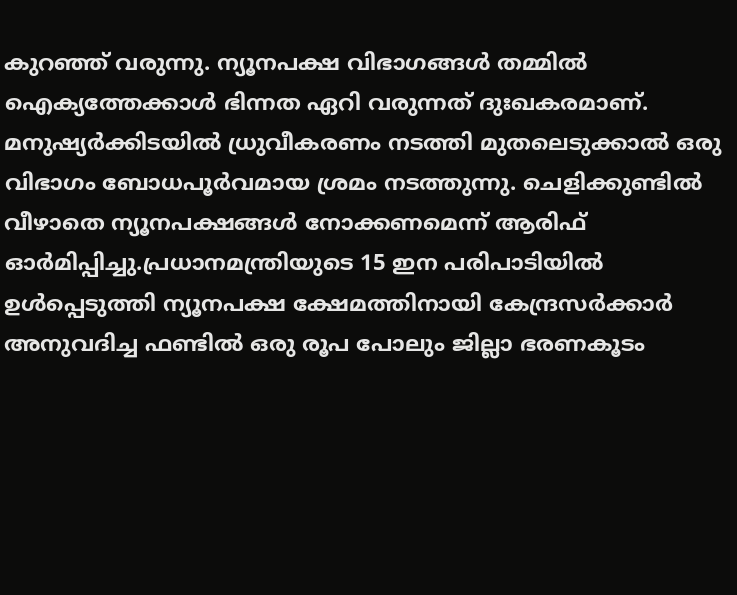കുറഞ്ഞ് വരുന്നു. ന്യൂനപക്ഷ വിഭാഗങ്ങള്‍ തമ്മില്‍ ഐക്യത്തേക്കാള്‍ ഭിന്നത ഏറി വരുന്നത് ദുഃഖകരമാണ്. മനുഷ്യര്‍ക്കിടയില്‍ ധ്രുവീകരണം നടത്തി മുതലെടുക്കാല്‍ ഒരു വിഭാഗം ബോധപൂര്‍വമായ ശ്രമം നടത്തുന്നു. ചെളിക്കുണ്ടില്‍ വീഴാതെ ന്യൂനപക്ഷങ്ങള്‍ നോക്കണമെന്ന് ആരിഫ് ഓര്‍മിപ്പിച്ചു.പ്രധാനമന്ത്രിയുടെ 15 ഇന പരിപാടിയില്‍ ഉള്‍പ്പെടുത്തി ന്യൂനപക്ഷ ക്ഷേമത്തിനായി കേന്ദ്രസര്‍ക്കാര്‍ അനുവദിച്ച ഫണ്ടില്‍ ഒരു രൂപ പോലും ജില്ലാ ഭരണകൂടം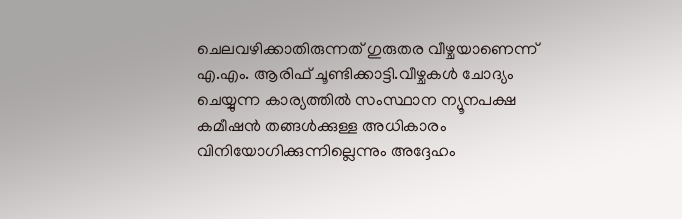ചെലവഴിക്കാതിരുന്നത് ഗുരുതര വീഴ്ചയാണെന്ന് എ.എം. ആരിഫ് ചൂണ്ടിക്കാട്ടി.വീഴ്ചകള്‍ ചോദ്യം ചെയ്യുന്ന കാര്യത്തില്‍ സംസ്ഥാന ന്യൂനപക്ഷ കമീഷന്‍ തങ്ങള്‍ക്കുള്ള അധികാരം വിനിയോഗിക്കുന്നില്ലെന്നും അദ്ദേഹം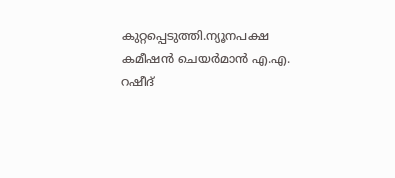കുറ്റപ്പെടുത്തി.ന്യൂനപക്ഷ കമീഷന്‍ ചെയര്‍മാന്‍ എ.എ. റഷീദ്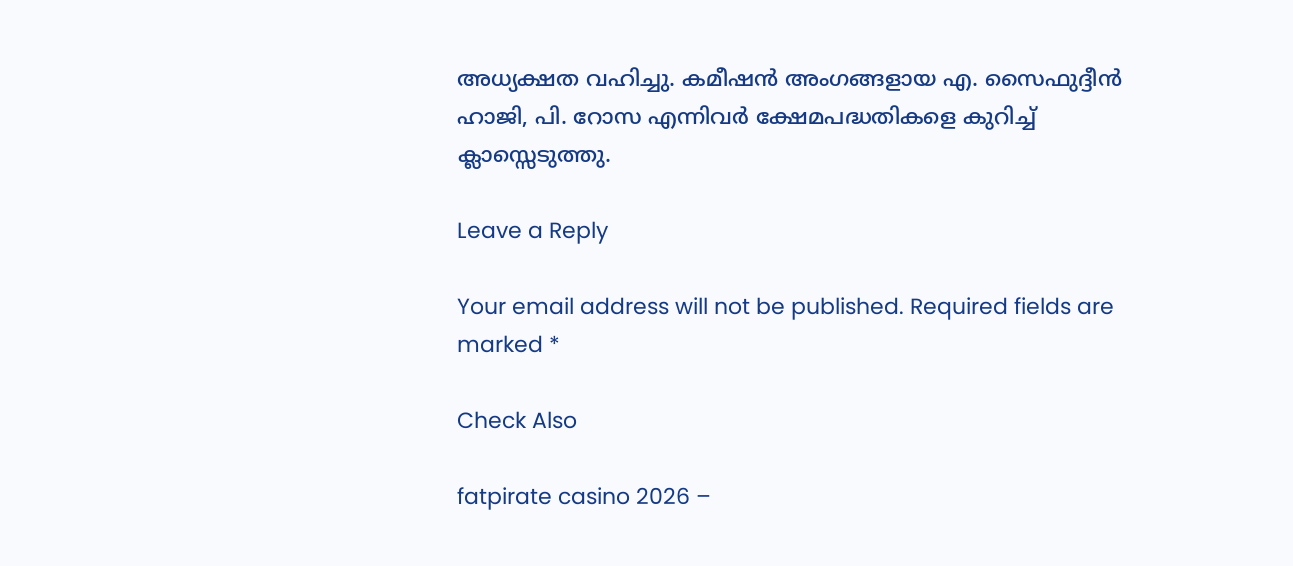അധ്യക്ഷത വഹിച്ചു. കമീഷന്‍ അംഗങ്ങളായ എ. സൈഫുദ്ദീന്‍ ഹാജി, പി. റോസ എന്നിവര്‍ ക്ഷേമപദ്ധതികളെ കുറിച്ച് ക്ലാസ്സെടുത്തു.

Leave a Reply

Your email address will not be published. Required fields are marked *

Check Also

fatpirate casino 2026 –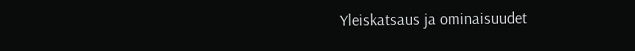Yleiskatsaus ja ominaisuudet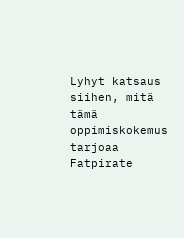Lyhyt katsaus siihen, mitä tämä oppimiskokemus tarjoaa Fatpirate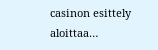casinon esittely aloittaa…